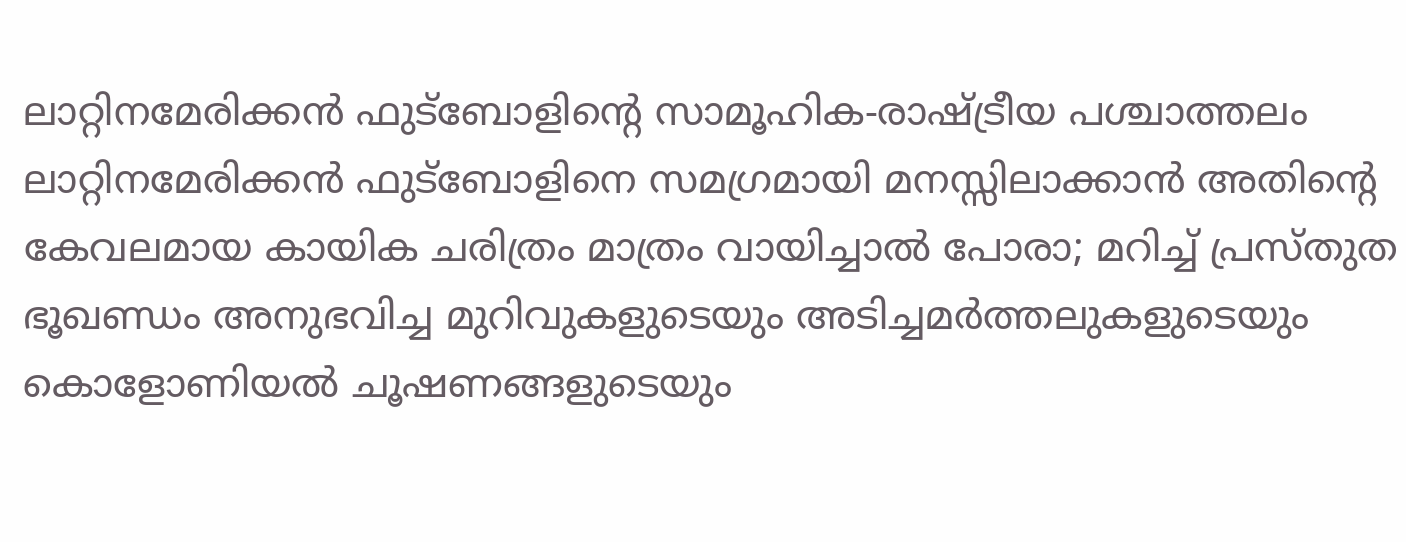ലാറ്റിനമേരിക്കൻ ഫുട്ബോളിന്റെ സാമൂഹിക-രാഷ്ട്രീയ പശ്ചാത്തലം
ലാറ്റിനമേരിക്കൻ ഫുട്ബോളിനെ സമഗ്രമായി മനസ്സിലാക്കാൻ അതിന്റെ കേവലമായ കായിക ചരിത്രം മാത്രം വായിച്ചാൽ പോരാ; മറിച്ച് പ്രസ്തുത ഭൂഖണ്ഡം അനുഭവിച്ച മുറിവുകളുടെയും അടിച്ചമർത്തലുകളുടെയും കൊളോണിയൽ ചൂഷണങ്ങളുടെയും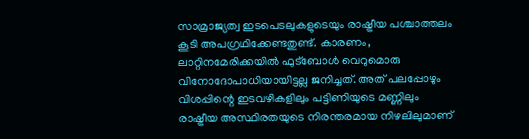സാമ്രാജ്യത്വ ഇടപെടലുകളുടെയും രാഷ്ട്രീയ പശ്ചാത്തലം കൂടി അപഗ്രഥിക്കേണ്ടതുണ്ട്. കാരണം, ലാറ്റിനമേരിക്കയിൽ ഫുട്ബോൾ വെറുമൊരു വിനോദോപാധിയായിട്ടല്ല ജനിച്ചത്. അത് പലപ്പോഴും വിശപ്പിന്റെ ഇടവഴികളിലും പട്ടിണിയുടെ മണ്ണിലും രാഷ്ട്രീയ അസ്ഥിരതയുടെ നിരന്തരമായ നിഴലിലുമാണ്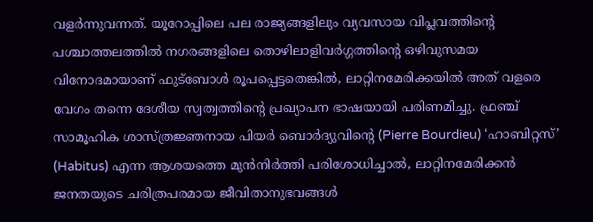വളർന്നുവന്നത്. യൂറോപ്പിലെ പല രാജ്യങ്ങളിലും വ്യവസായ വിപ്ലവത്തിന്റെ പശ്ചാത്തലത്തിൽ നഗരങ്ങളിലെ തൊഴിലാളിവർഗ്ഗത്തിന്റെ ഒഴിവുസമയ വിനോദമായാണ് ഫുട്ബോൾ രൂപപ്പെട്ടതെങ്കിൽ, ലാറ്റിനമേരിക്കയിൽ അത് വളരെ വേഗം തന്നെ ദേശീയ സ്വത്വത്തിന്റെ പ്രഖ്യാപന ഭാഷയായി പരിണമിച്ചു. ഫ്രഞ്ച് സാമൂഹിക ശാസ്ത്രജ്ഞനായ പിയർ ബൊർദ്യുവിന്റെ (Pierre Bourdieu) ‘ഹാബിറ്റസ്’ (Habitus) എന്ന ആശയത്തെ മുൻനിർത്തി പരിശോധിച്ചാൽ, ലാറ്റിനമേരിക്കൻ ജനതയുടെ ചരിത്രപരമായ ജീവിതാനുഭവങ്ങൾ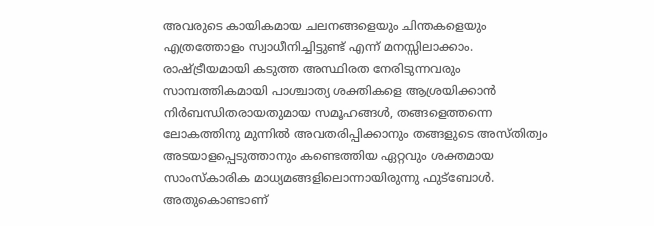അവരുടെ കായികമായ ചലനങ്ങളെയും ചിന്തകളെയും എത്രത്തോളം സ്വാധീനിച്ചിട്ടുണ്ട് എന്ന് മനസ്സിലാക്കാം.
രാഷ്ട്രീയമായി കടുത്ത അസ്ഥിരത നേരിടുന്നവരും സാമ്പത്തികമായി പാശ്ചാത്യ ശക്തികളെ ആശ്രയിക്കാൻ നിർബന്ധിതരായതുമായ സമൂഹങ്ങൾ, തങ്ങളെത്തന്നെ ലോകത്തിനു മുന്നിൽ അവതരിപ്പിക്കാനും തങ്ങളുടെ അസ്തിത്വം അടയാളപ്പെടുത്താനും കണ്ടെത്തിയ ഏറ്റവും ശക്തമായ സാംസ്കാരിക മാധ്യമങ്ങളിലൊന്നായിരുന്നു ഫുട്ബോൾ. അതുകൊണ്ടാണ്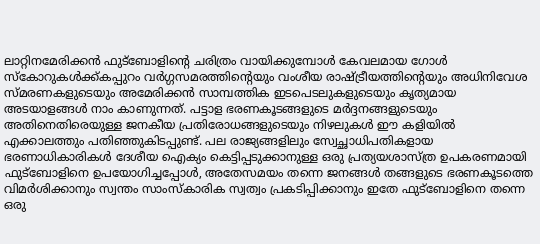ലാറ്റിനമേരിക്കൻ ഫുട്ബോളിന്റെ ചരിത്രം വായിക്കുമ്പോൾ കേവലമായ ഗോൾ സ്കോറുകൾക്ക്കപ്പുറം വർഗ്ഗസമരത്തിന്റെയും വംശീയ രാഷ്ട്രീയത്തിന്റെയും അധിനിവേശ സ്മരണകളുടെയും അമേരിക്കൻ സാമ്പത്തിക ഇടപെടലുകളുടെയും കൃത്യമായ അടയാളങ്ങൾ നാം കാണുന്നത്. പട്ടാള ഭരണകൂടങ്ങളുടെ മർദ്ദനങ്ങളുടെയും അതിനെതിരെയുള്ള ജനകീയ പ്രതിരോധങ്ങളുടെയും നിഴലുകൾ ഈ കളിയിൽ എക്കാലത്തും പതിഞ്ഞുകിടപ്പുണ്ട്. പല രാജ്യങ്ങളിലും സ്വേച്ഛാധിപതികളായ ഭരണാധികാരികൾ ദേശീയ ഐക്യം കെട്ടിപ്പടുക്കാനുള്ള ഒരു പ്രത്യയശാസ്ത്ര ഉപകരണമായി ഫുട്ബോളിനെ ഉപയോഗിച്ചപ്പോൾ, അതേസമയം തന്നെ ജനങ്ങൾ തങ്ങളുടെ ഭരണകൂടത്തെ വിമർശിക്കാനും സ്വന്തം സാംസ്കാരിക സ്വത്വം പ്രകടിപ്പിക്കാനും ഇതേ ഫുട്ബോളിനെ തന്നെ ഒരു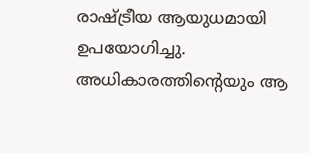രാഷ്ട്രീയ ആയുധമായി ഉപയോഗിച്ചു. അധികാരത്തിന്റെയും ആ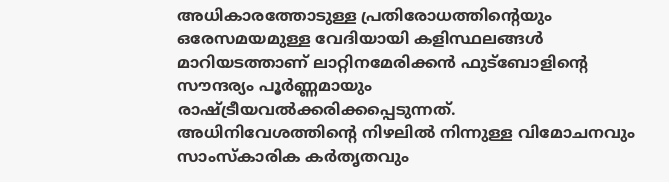അധികാരത്തോടുള്ള പ്രതിരോധത്തിന്റെയും ഒരേസമയമുള്ള വേദിയായി കളിസ്ഥലങ്ങൾ മാറിയടത്താണ് ലാറ്റിനമേരിക്കൻ ഫുട്ബോളിന്റെ സൗന്ദര്യം പൂർണ്ണമായും രാഷ്ട്രീയവൽക്കരിക്കപ്പെടുന്നത്.
അധിനിവേശത്തിന്റെ നിഴലിൽ നിന്നുള്ള വിമോചനവും സാംസ്കാരിക കർതൃതവും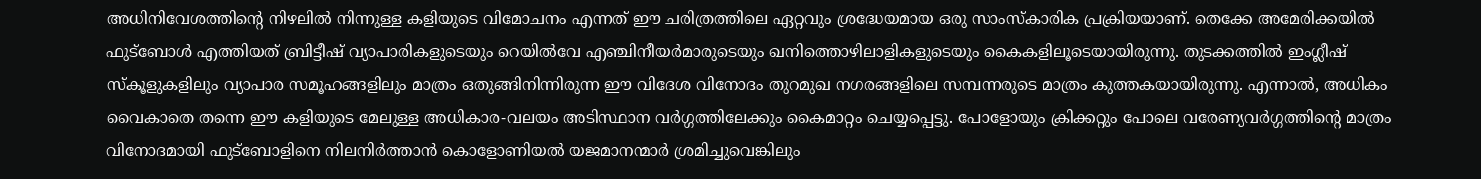അധിനിവേശത്തിന്റെ നിഴലിൽ നിന്നുള്ള കളിയുടെ വിമോചനം എന്നത് ഈ ചരിത്രത്തിലെ ഏറ്റവും ശ്രദ്ധേയമായ ഒരു സാംസ്കാരിക പ്രക്രിയയാണ്. തെക്കേ അമേരിക്കയിൽ ഫുട്ബോൾ എത്തിയത് ബ്രിട്ടീഷ് വ്യാപാരികളുടെയും റെയിൽവേ എഞ്ചിനീയർമാരുടെയും ഖനിത്തൊഴിലാളികളുടെയും കൈകളിലൂടെയായിരുന്നു. തുടക്കത്തിൽ ഇംഗ്ലീഷ് സ്കൂളുകളിലും വ്യാപാര സമൂഹങ്ങളിലും മാത്രം ഒതുങ്ങിനിന്നിരുന്ന ഈ വിദേശ വിനോദം തുറമുഖ നഗരങ്ങളിലെ സമ്പന്നരുടെ മാത്രം കുത്തകയായിരുന്നു. എന്നാൽ, അധികം വൈകാതെ തന്നെ ഈ കളിയുടെ മേലുള്ള അധികാര-വലയം അടിസ്ഥാന വർഗ്ഗത്തിലേക്കും കൈമാറ്റം ചെയ്യപ്പെട്ടു. പോളോയും ക്രിക്കറ്റും പോലെ വരേണ്യവർഗ്ഗത്തിന്റെ മാത്രം വിനോദമായി ഫുട്ബോളിനെ നിലനിർത്താൻ കൊളോണിയൽ യജമാനന്മാർ ശ്രമിച്ചുവെങ്കിലും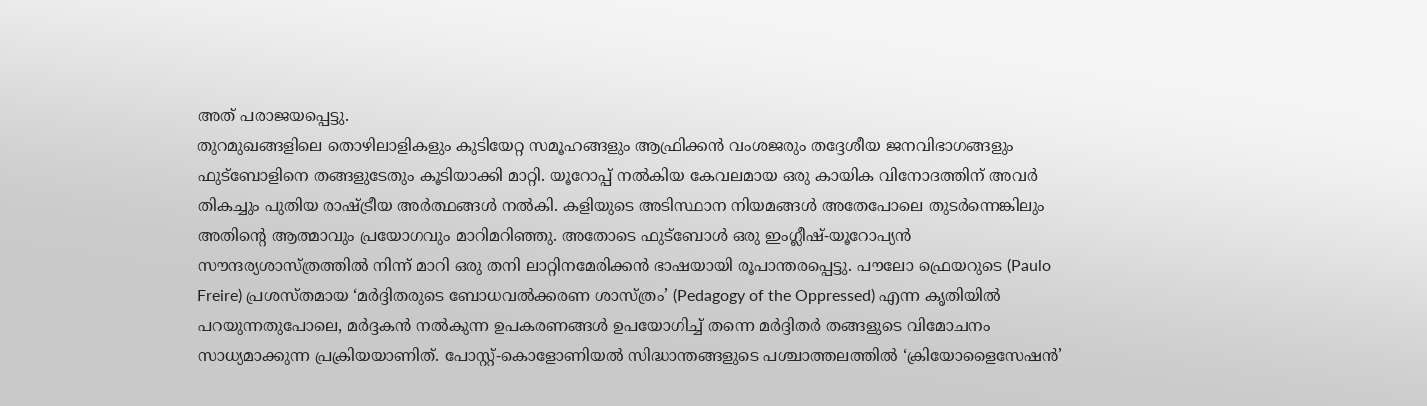അത് പരാജയപ്പെട്ടു.
തുറമുഖങ്ങളിലെ തൊഴിലാളികളും കുടിയേറ്റ സമൂഹങ്ങളും ആഫ്രിക്കൻ വംശജരും തദ്ദേശീയ ജനവിഭാഗങ്ങളും ഫുട്ബോളിനെ തങ്ങളുടേതും കൂടിയാക്കി മാറ്റി. യൂറോപ്പ് നൽകിയ കേവലമായ ഒരു കായിക വിനോദത്തിന് അവർ തികച്ചും പുതിയ രാഷ്ട്രീയ അർത്ഥങ്ങൾ നൽകി. കളിയുടെ അടിസ്ഥാന നിയമങ്ങൾ അതേപോലെ തുടർന്നെങ്കിലും അതിന്റെ ആത്മാവും പ്രയോഗവും മാറിമറിഞ്ഞു. അതോടെ ഫുട്ബോൾ ഒരു ഇംഗ്ലീഷ്-യൂറോപ്യൻ സൗന്ദര്യശാസ്ത്രത്തിൽ നിന്ന് മാറി ഒരു തനി ലാറ്റിനമേരിക്കൻ ഭാഷയായി രൂപാന്തരപ്പെട്ടു. പൗലോ ഫ്രെയറുടെ (Paulo Freire) പ്രശസ്തമായ ‘മർദ്ദിതരുടെ ബോധവൽക്കരണ ശാസ്ത്രം’ (Pedagogy of the Oppressed) എന്ന കൃതിയിൽ പറയുന്നതുപോലെ, മർദ്ദകൻ നൽകുന്ന ഉപകരണങ്ങൾ ഉപയോഗിച്ച് തന്നെ മർദ്ദിതർ തങ്ങളുടെ വിമോചനം സാധ്യമാക്കുന്ന പ്രക്രിയയാണിത്. പോസ്റ്റ്-കൊളോണിയൽ സിദ്ധാന്തങ്ങളുടെ പശ്ചാത്തലത്തിൽ ‘ക്രിയോളൈസേഷൻ’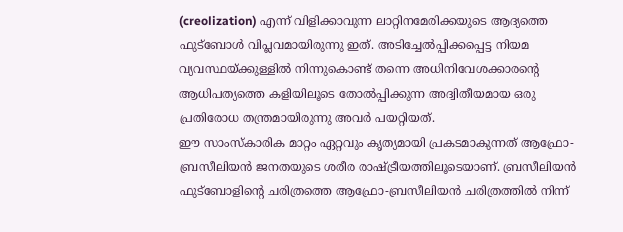(creolization) എന്ന് വിളിക്കാവുന്ന ലാറ്റിനമേരിക്കയുടെ ആദ്യത്തെ ഫുട്ബോൾ വിപ്ലവമായിരുന്നു ഇത്. അടിച്ചേൽപ്പിക്കപ്പെട്ട നിയമ വ്യവസ്ഥയ്ക്കുള്ളിൽ നിന്നുകൊണ്ട് തന്നെ അധിനിവേശക്കാരന്റെ ആധിപത്യത്തെ കളിയിലൂടെ തോൽപ്പിക്കുന്ന അദ്വിതീയമായ ഒരു പ്രതിരോധ തന്ത്രമായിരുന്നു അവർ പയറ്റിയത്.
ഈ സാംസ്കാരിക മാറ്റം ഏറ്റവും കൃത്യമായി പ്രകടമാകുന്നത് ആഫ്രോ-ബ്രസീലിയൻ ജനതയുടെ ശരീര രാഷ്ട്രീയത്തിലൂടെയാണ്. ബ്രസീലിയൻ ഫുട്ബോളിന്റെ ചരിത്രത്തെ ആഫ്രോ-ബ്രസീലിയൻ ചരിത്രത്തിൽ നിന്ന്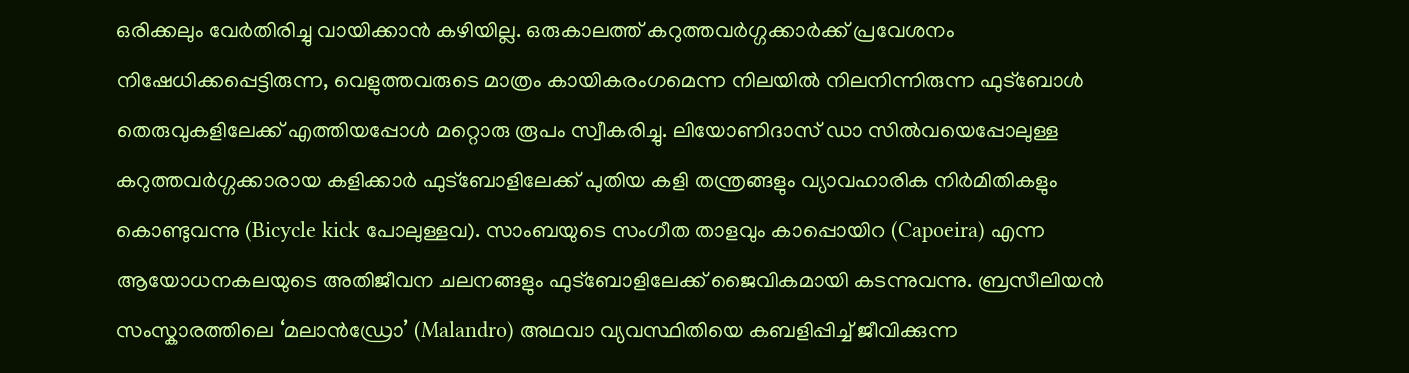ഒരിക്കലും വേർതിരിച്ചു വായിക്കാൻ കഴിയില്ല. ഒരുകാലത്ത് കറുത്തവർഗ്ഗക്കാർക്ക് പ്രവേശനം നിഷേധിക്കപ്പെട്ടിരുന്ന, വെളുത്തവരുടെ മാത്രം കായികരംഗമെന്ന നിലയിൽ നിലനിന്നിരുന്ന ഫുട്ബോൾ തെരുവുകളിലേക്ക് എത്തിയപ്പോൾ മറ്റൊരു രൂപം സ്വീകരിച്ചു. ലിയോണിദാസ് ഡാ സിൽവയെപ്പോലുള്ള കറുത്തവർഗ്ഗക്കാരായ കളിക്കാർ ഫുട്ബോളിലേക്ക് പുതിയ കളി തന്ത്രങ്ങളും വ്യാവഹാരിക നിർമിതികളും കൊണ്ടുവന്നു (Bicycle kick പോലുള്ളവ). സാംബയുടെ സംഗീത താളവും കാപ്പൊയിറ (Capoeira) എന്ന ആയോധനകലയുടെ അതിജീവന ചലനങ്ങളും ഫുട്ബോളിലേക്ക് ജൈവികമായി കടന്നുവന്നു. ബ്രസീലിയൻ സംസ്കാരത്തിലെ ‘മലാൻഡ്രോ’ (Malandro) അഥവാ വ്യവസ്ഥിതിയെ കബളിപ്പിച്ച് ജീവിക്കുന്ന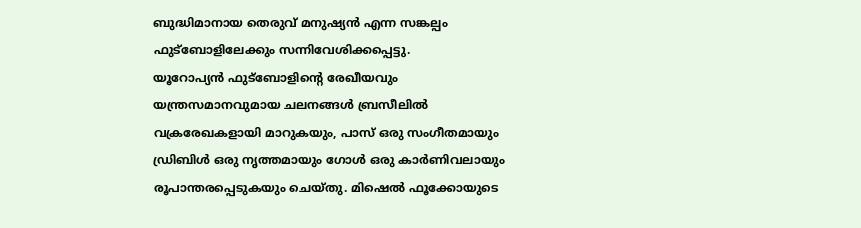ബുദ്ധിമാനായ തെരുവ് മനുഷ്യൻ എന്ന സങ്കല്പം ഫുട്ബോളിലേക്കും സന്നിവേശിക്കപ്പെട്ടു.
യൂറോപ്യൻ ഫുട്ബോളിന്റെ രേഖീയവും യന്ത്രസമാനവുമായ ചലനങ്ങൾ ബ്രസീലിൽ വക്രരേഖകളായി മാറുകയും, പാസ് ഒരു സംഗീതമായും ഡ്രിബിൾ ഒരു നൃത്തമായും ഗോൾ ഒരു കാർണിവലായും രൂപാന്തരപ്പെടുകയും ചെയ്തു. മിഷെൽ ഫൂക്കോയുടെ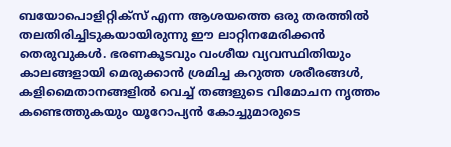ബയോപൊളിറ്റിക്സ് എന്ന ആശയത്തെ ഒരു തരത്തിൽ തലതിരിച്ചിടുകയായിരുന്നു ഈ ലാറ്റിനമേരിക്കൻ തെരുവുകൾ. ഭരണകൂടവും വംശീയ വ്യവസ്ഥിതിയും കാലങ്ങളായി മെരുക്കാൻ ശ്രമിച്ച കറുത്ത ശരീരങ്ങൾ, കളിമൈതാനങ്ങളിൽ വെച്ച് തങ്ങളുടെ വിമോചന നൃത്തം കണ്ടെത്തുകയും യൂറോപ്യൻ കോച്ചുമാരുടെ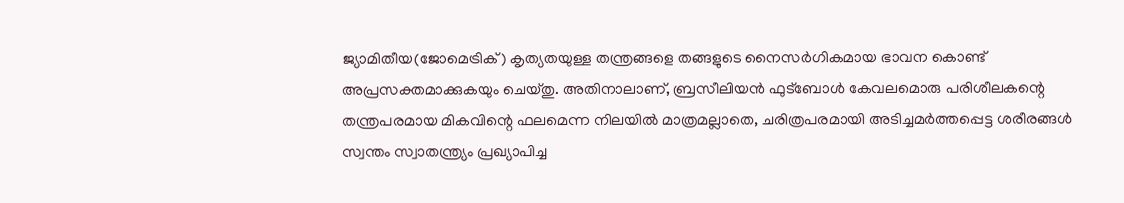ജ്യാമിതീയ(ജോമെട്രിക്) കൃത്യതയുള്ള തന്ത്രങ്ങളെ തങ്ങളുടെ നൈസർഗികമായ ഭാവന കൊണ്ട് അപ്രസക്തമാക്കുകയും ചെയ്തു. അതിനാലാണ്, ബ്രസീലിയൻ ഫുട്ബോൾ കേവലമൊരു പരിശീലകന്റെ തന്ത്രപരമായ മികവിന്റെ ഫലമെന്ന നിലയിൽ മാത്രമല്ലാതെ, ചരിത്രപരമായി അടിച്ചമർത്തപ്പെട്ട ശരീരങ്ങൾ സ്വന്തം സ്വാതന്ത്ര്യം പ്രഖ്യാപിച്ച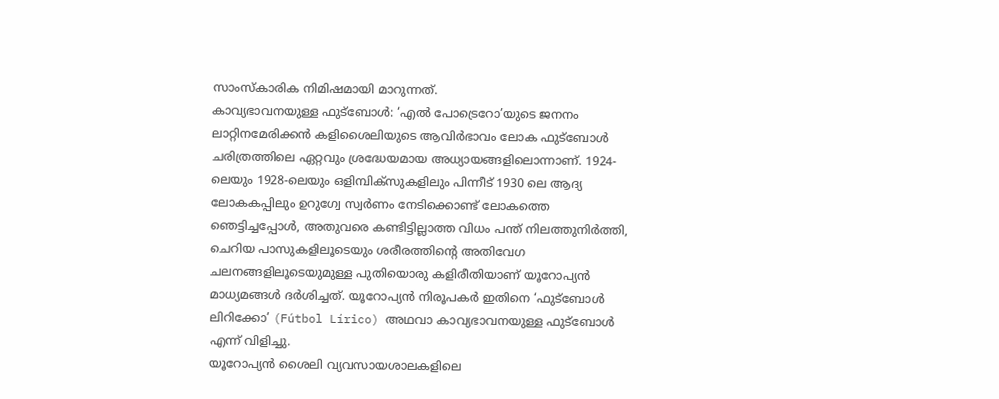സാംസ്കാരിക നിമിഷമായി മാറുന്നത്.
കാവ്യഭാവനയുള്ള ഫുട്ബോൾ: ‘എൽ പോട്രെറോ’യുടെ ജനനം
ലാറ്റിനമേരിക്കൻ കളിശൈലിയുടെ ആവിർഭാവം ലോക ഫുട്ബോൾ ചരിത്രത്തിലെ ഏറ്റവും ശ്രദ്ധേയമായ അധ്യായങ്ങളിലൊന്നാണ്. 1924-ലെയും 1928-ലെയും ഒളിമ്പിക്സുകളിലും പിന്നീട് 1930 ലെ ആദ്യ ലോകകപ്പിലും ഉറുഗ്വേ സ്വർണം നേടിക്കൊണ്ട് ലോകത്തെ ഞെട്ടിച്ചപ്പോൾ, അതുവരെ കണ്ടിട്ടില്ലാത്ത വിധം പന്ത് നിലത്തുനിർത്തി, ചെറിയ പാസുകളിലൂടെയും ശരീരത്തിന്റെ അതിവേഗ ചലനങ്ങളിലൂടെയുമുള്ള പുതിയൊരു കളിരീതിയാണ് യൂറോപ്യൻ മാധ്യമങ്ങൾ ദർശിച്ചത്. യൂറോപ്യൻ നിരൂപകർ ഇതിനെ ‘ഫുട്ബോൾ ലിറിക്കോ’ (Fútbol Lírico) അഥവാ കാവ്യഭാവനയുള്ള ഫുട്ബോൾ എന്ന് വിളിച്ചു.
യൂറോപ്യൻ ശൈലി വ്യവസായശാലകളിലെ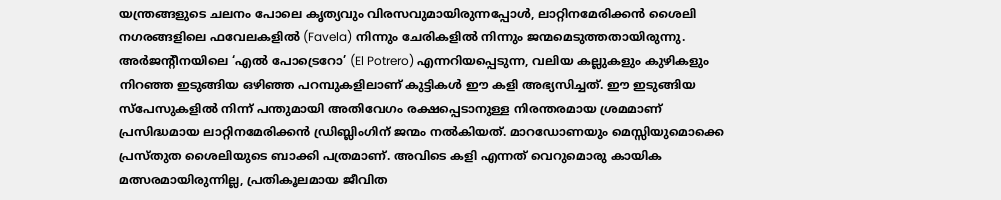യന്ത്രങ്ങളുടെ ചലനം പോലെ കൃത്യവും വിരസവുമായിരുന്നപ്പോൾ, ലാറ്റിനമേരിക്കൻ ശൈലി നഗരങ്ങളിലെ ഫവേലകളിൽ (Favela) നിന്നും ചേരികളിൽ നിന്നും ജന്മമെടുത്തതായിരുന്നു. അർജന്റീനയിലെ ‘എൽ പോട്രെറോ’ (El Potrero) എന്നറിയപ്പെടുന്ന, വലിയ കല്ലുകളും കുഴികളും നിറഞ്ഞ ഇടുങ്ങിയ ഒഴിഞ്ഞ പറമ്പുകളിലാണ് കുട്ടികൾ ഈ കളി അഭ്യസിച്ചത്. ഈ ഇടുങ്ങിയ സ്പേസുകളിൽ നിന്ന് പന്തുമായി അതിവേഗം രക്ഷപ്പെടാനുള്ള നിരന്തരമായ ശ്രമമാണ് പ്രസിദ്ധമായ ലാറ്റിനമേരിക്കൻ ഡ്രിബ്ലിംഗിന് ജന്മം നൽകിയത്. മാറഡോണയും മെസ്സിയുമൊക്കെ പ്രസ്തുത ശൈലിയുടെ ബാക്കി പത്രമാണ്. അവിടെ കളി എന്നത് വെറുമൊരു കായിക മത്സരമായിരുന്നില്ല, പ്രതികൂലമായ ജീവിത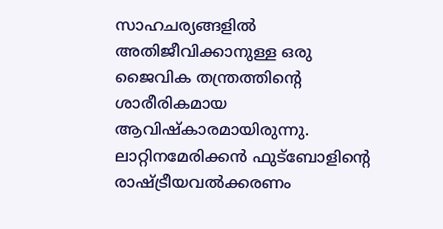സാഹചര്യങ്ങളിൽ അതിജീവിക്കാനുള്ള ഒരു ജൈവിക തന്ത്രത്തിന്റെ ശാരീരികമായ ആവിഷ്കാരമായിരുന്നു.
ലാറ്റിനമേരിക്കൻ ഫുട്ബോളിന്റെ രാഷ്ട്രീയവൽക്കരണം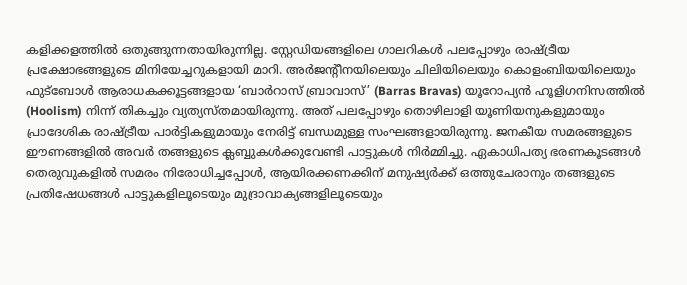കളിക്കളത്തിൽ ഒതുങ്ങുന്നതായിരുന്നില്ല. സ്റ്റേഡിയങ്ങളിലെ ഗാലറികൾ പലപ്പോഴും രാഷ്ട്രീയ പ്രക്ഷോഭങ്ങളുടെ മിനിയേച്ചറുകളായി മാറി. അർജന്റീനയിലെയും ചിലിയിലെയും കൊളംബിയയിലെയും ഫുട്ബോൾ ആരാധകക്കൂട്ടങ്ങളായ ‘ബാർറാസ് ബ്രാവാസ്’ (Barras Bravas) യൂറോപ്യൻ ഹൂളിഗനിസത്തിൽ (Hoolism) നിന്ന് തികച്ചും വ്യത്യസ്തമായിരുന്നു. അത് പലപ്പോഴും തൊഴിലാളി യൂണിയനുകളുമായും പ്രാദേശിക രാഷ്ട്രീയ പാർട്ടികളുമായും നേരിട്ട് ബന്ധമുള്ള സംഘങ്ങളായിരുന്നു. ജനകീയ സമരങ്ങളുടെ ഈണങ്ങളിൽ അവർ തങ്ങളുടെ ക്ലബ്ബുകൾക്കുവേണ്ടി പാട്ടുകൾ നിർമ്മിച്ചു. ഏകാധിപത്യ ഭരണകൂടങ്ങൾ തെരുവുകളിൽ സമരം നിരോധിച്ചപ്പോൾ, ആയിരക്കണക്കിന് മനുഷ്യർക്ക് ഒത്തുചേരാനും തങ്ങളുടെ പ്രതിഷേധങ്ങൾ പാട്ടുകളിലൂടെയും മുദ്രാവാക്യങ്ങളിലൂടെയും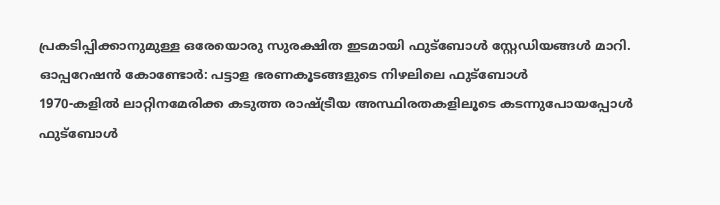പ്രകടിപ്പിക്കാനുമുള്ള ഒരേയൊരു സുരക്ഷിത ഇടമായി ഫുട്ബോൾ സ്റ്റേഡിയങ്ങൾ മാറി.
ഓപ്പറേഷൻ കോണ്ടോർ: പട്ടാള ഭരണകൂടങ്ങളുടെ നിഴലിലെ ഫുട്ബോൾ
1970-കളിൽ ലാറ്റിനമേരിക്ക കടുത്ത രാഷ്ട്രീയ അസ്ഥിരതകളിലൂടെ കടന്നുപോയപ്പോൾ ഫുട്ബോൾ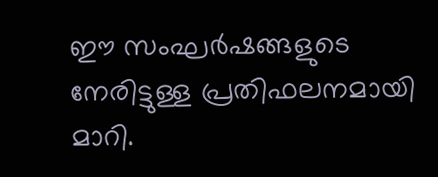ഈ സംഘർഷങ്ങളുടെ നേരിട്ടുള്ള പ്രതിഫലനമായി മാറി.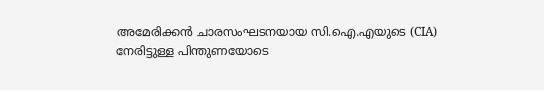അമേരിക്കൻ ചാരസംഘടനയായ സി.ഐ.എയുടെ (CIA) നേരിട്ടുള്ള പിന്തുണയോടെ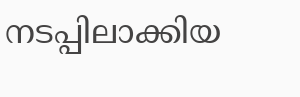നടപ്പിലാക്കിയ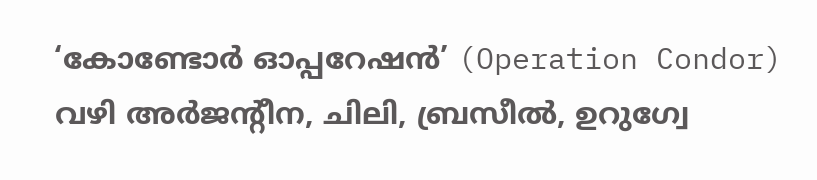‘കോണ്ടോർ ഓപ്പറേഷൻ’ (Operation Condor) വഴി അർജന്റീന, ചിലി, ബ്രസീൽ, ഉറുഗ്വേ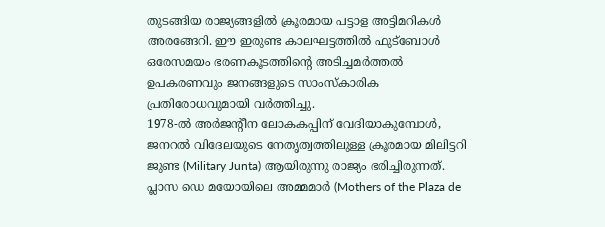തുടങ്ങിയ രാജ്യങ്ങളിൽ ക്രൂരമായ പട്ടാള അട്ടിമറികൾ അരങ്ങേറി. ഈ ഇരുണ്ട കാലഘട്ടത്തിൽ ഫുട്ബോൾ ഒരേസമയം ഭരണകൂടത്തിന്റെ അടിച്ചമർത്തൽ ഉപകരണവും ജനങ്ങളുടെ സാംസ്കാരിക പ്രതിരോധവുമായി വർത്തിച്ചു.
1978-ൽ അർജന്റീന ലോകകപ്പിന് വേദിയാകുമ്പോൾ, ജനറൽ വിദേലയുടെ നേതൃത്വത്തിലുള്ള ക്രൂരമായ മിലിട്ടറി ജുണ്ട (Military Junta) ആയിരുന്നു രാജ്യം ഭരിച്ചിരുന്നത്. പ്ലാസ ഡെ മയോയിലെ അമ്മമാർ (Mothers of the Plaza de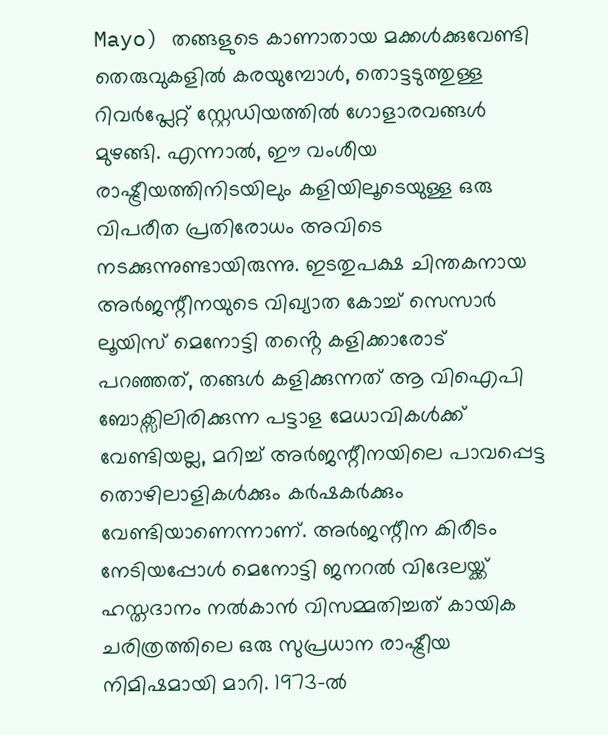Mayo) തങ്ങളുടെ കാണാതായ മക്കൾക്കുവേണ്ടി തെരുവുകളിൽ കരയുമ്പോൾ, തൊട്ടടുത്തുള്ള റിവർപ്ലേറ്റ് സ്റ്റേഡിയത്തിൽ ഗോളാരവങ്ങൾ മുഴങ്ങി. എന്നാൽ, ഈ വംശീയ രാഷ്ട്രീയത്തിനിടയിലും കളിയിലൂടെയുള്ള ഒരു വിപരീത പ്രതിരോധം അവിടെ നടക്കുന്നുണ്ടായിരുന്നു. ഇടതുപക്ഷ ചിന്തകനായ അർജന്റീനയുടെ വിഖ്യാത കോച്ച് സെസാർ ലൂയിസ് മെനോട്ടി തൻ്റെ കളിക്കാരോട് പറഞ്ഞത്, തങ്ങൾ കളിക്കുന്നത് ആ വിഐപി ബോക്സിലിരിക്കുന്ന പട്ടാള മേധാവികൾക്ക് വേണ്ടിയല്ല, മറിച്ച് അർജന്റീനയിലെ പാവപ്പെട്ട തൊഴിലാളികൾക്കും കർഷകർക്കും വേണ്ടിയാണെന്നാണ്. അർജന്റീന കിരീടം നേടിയപ്പോൾ മെനോട്ടി ജനറൽ വിദേലയ്ക്ക് ഹസ്തദാനം നൽകാൻ വിസമ്മതിച്ചത് കായിക ചരിത്രത്തിലെ ഒരു സുപ്രധാന രാഷ്ട്രീയ നിമിഷമായി മാറി. 1973-ൽ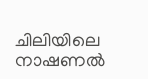ചിലിയിലെ നാഷണൽ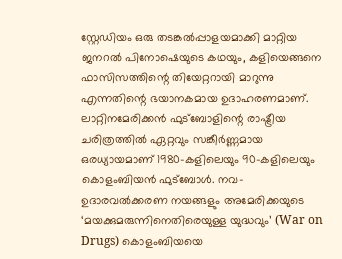സ്റ്റേഡിയം ഒരു തടങ്കൽപ്പാളയമാക്കി മാറ്റിയ ജനറൽ പിനോഷെയുടെ കഥയും, കളിയെങ്ങനെ ഫാസിസത്തിന്റെ തിയേറ്ററായി മാറുന്നു എന്നതിന്റെ ഭയാനകമായ ഉദാഹരണമാണ്.
ലാറ്റിനമേരിക്കൻ ഫുട്ബോളിന്റെ രാഷ്ട്രീയ ചരിത്രത്തിൽ ഏറ്റവും സങ്കീർണ്ണമായ ഒരധ്യായമാണ് 1980-കളിലെയും 90-കളിലെയും കൊളംബിയൻ ഫുട്ബോൾ. നവ-ഉദാരവൽക്കരണ നയങ്ങളും അമേരിക്കയുടെ ‘മയക്കുമരുന്നിനെതിരെയുള്ള യുദ്ധവും’ (War on Drugs) കൊളംബിയയെ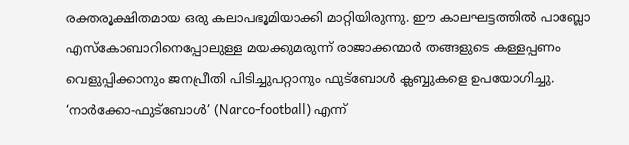രക്തരൂക്ഷിതമായ ഒരു കലാപഭൂമിയാക്കി മാറ്റിയിരുന്നു. ഈ കാലഘട്ടത്തിൽ പാബ്ലോ എസ്കോബാറിനെപ്പോലുള്ള മയക്കുമരുന്ന് രാജാക്കന്മാർ തങ്ങളുടെ കള്ളപ്പണം വെളുപ്പിക്കാനും ജനപ്രീതി പിടിച്ചുപറ്റാനും ഫുട്ബോൾ ക്ലബ്ബുകളെ ഉപയോഗിച്ചു. ‘നാർക്കോ-ഫുട്ബോൾ’ (Narco-football) എന്ന്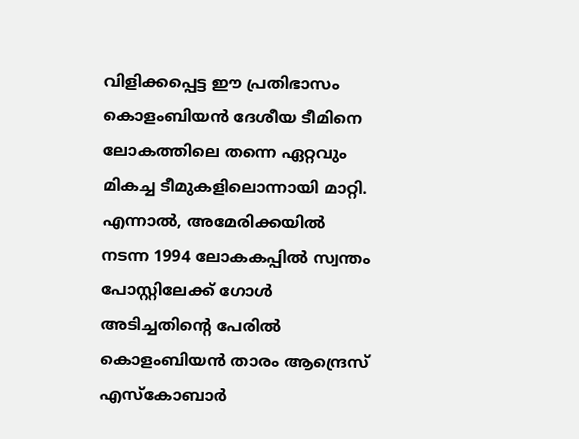വിളിക്കപ്പെട്ട ഈ പ്രതിഭാസം കൊളംബിയൻ ദേശീയ ടീമിനെ ലോകത്തിലെ തന്നെ ഏറ്റവും മികച്ച ടീമുകളിലൊന്നായി മാറ്റി. എന്നാൽ, അമേരിക്കയിൽ നടന്ന 1994 ലോകകപ്പിൽ സ്വന്തം പോസ്റ്റിലേക്ക് ഗോൾ അടിച്ചതിന്റെ പേരിൽ കൊളംബിയൻ താരം ആന്ദ്രെസ് എസ്കോബാർ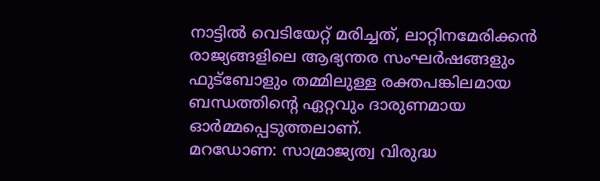നാട്ടിൽ വെടിയേറ്റ് മരിച്ചത്, ലാറ്റിനമേരിക്കൻ രാജ്യങ്ങളിലെ ആഭ്യന്തര സംഘർഷങ്ങളും ഫുട്ബോളും തമ്മിലുള്ള രക്തപങ്കിലമായ ബന്ധത്തിന്റെ ഏറ്റവും ദാരുണമായ ഓർമ്മപ്പെടുത്തലാണ്.
മറഡോണ: സാമ്രാജ്യത്വ വിരുദ്ധ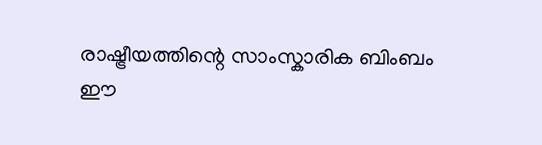രാഷ്ട്രീയത്തിന്റെ സാംസ്കാരിക ബിംബം
ഈ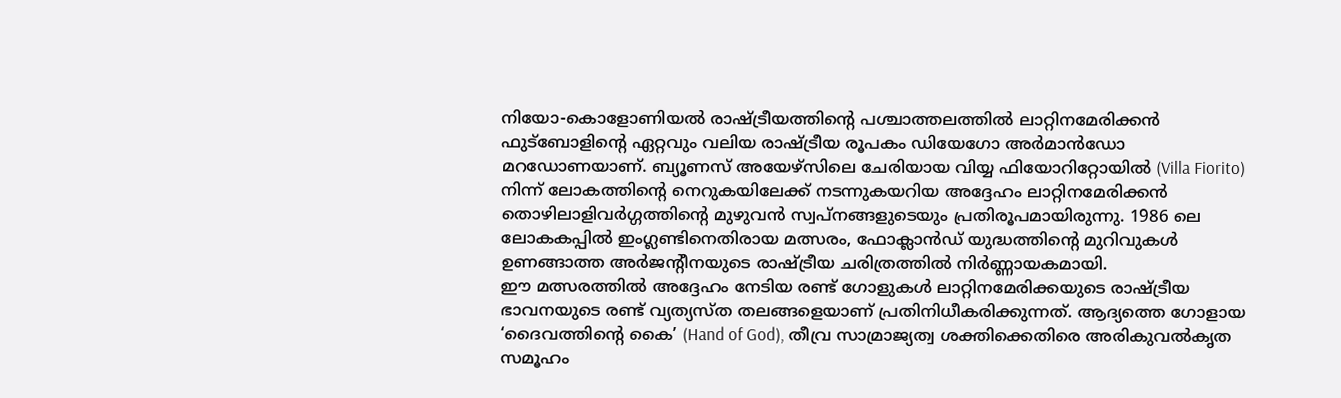നിയോ-കൊളോണിയൽ രാഷ്ട്രീയത്തിന്റെ പശ്ചാത്തലത്തിൽ ലാറ്റിനമേരിക്കൻ ഫുട്ബോളിന്റെ ഏറ്റവും വലിയ രാഷ്ട്രീയ രൂപകം ഡിയേഗോ അർമാൻഡോ മറഡോണയാണ്. ബ്യൂണസ് അയേഴ്സിലെ ചേരിയായ വിയ്യ ഫിയോറിറ്റോയിൽ (Villa Fiorito) നിന്ന് ലോകത്തിന്റെ നെറുകയിലേക്ക് നടന്നുകയറിയ അദ്ദേഹം ലാറ്റിനമേരിക്കൻ തൊഴിലാളിവർഗ്ഗത്തിന്റെ മുഴുവൻ സ്വപ്നങ്ങളുടെയും പ്രതിരൂപമായിരുന്നു. 1986 ലെ ലോകകപ്പിൽ ഇംഗ്ലണ്ടിനെതിരായ മത്സരം, ഫോക്ലാൻഡ് യുദ്ധത്തിന്റെ മുറിവുകൾ ഉണങ്ങാത്ത അർജന്റീനയുടെ രാഷ്ട്രീയ ചരിത്രത്തിൽ നിർണ്ണായകമായി.
ഈ മത്സരത്തിൽ അദ്ദേഹം നേടിയ രണ്ട് ഗോളുകൾ ലാറ്റിനമേരിക്കയുടെ രാഷ്ട്രീയ ഭാവനയുടെ രണ്ട് വ്യത്യസ്ത തലങ്ങളെയാണ് പ്രതിനിധീകരിക്കുന്നത്. ആദ്യത്തെ ഗോളായ ‘ദൈവത്തിന്റെ കൈ’ (Hand of God), തീവ്ര സാമ്രാജ്യത്വ ശക്തിക്കെതിരെ അരികുവൽകൃത സമൂഹം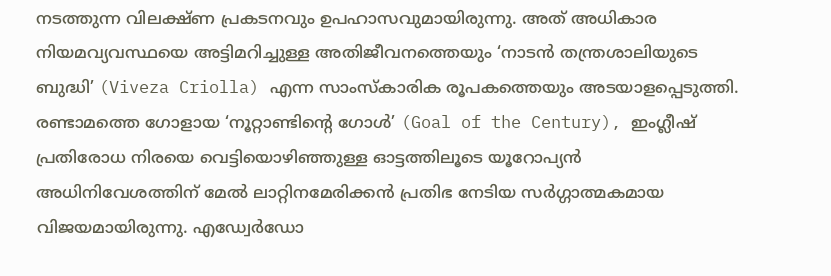നടത്തുന്ന വിലക്ഷ്ണ പ്രകടനവും ഉപഹാസവുമായിരുന്നു. അത് അധികാര നിയമവ്യവസ്ഥയെ അട്ടിമറിച്ചുള്ള അതിജീവനത്തെയും ‘നാടൻ തന്ത്രശാലിയുടെ ബുദ്ധി’ (Viveza Criolla) എന്ന സാംസ്കാരിക രൂപകത്തെയും അടയാളപ്പെടുത്തി. രണ്ടാമത്തെ ഗോളായ ‘നൂറ്റാണ്ടിന്റെ ഗോൾ’ (Goal of the Century), ഇംഗ്ലീഷ് പ്രതിരോധ നിരയെ വെട്ടിയൊഴിഞ്ഞുള്ള ഓട്ടത്തിലൂടെ യൂറോപ്യൻ അധിനിവേശത്തിന് മേൽ ലാറ്റിനമേരിക്കൻ പ്രതിഭ നേടിയ സർഗ്ഗാത്മകമായ വിജയമായിരുന്നു. എഡ്വേർഡോ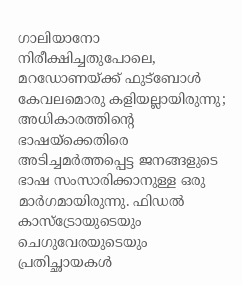ഗാലിയാനോ നിരീക്ഷിച്ചതുപോലെ, മറഡോണയ്ക്ക് ഫുട്ബോൾ കേവലമൊരു കളിയല്ലായിരുന്നു; അധികാരത്തിന്റെ ഭാഷയ്ക്കെതിരെ അടിച്ചമർത്തപ്പെട്ട ജനങ്ങളുടെ ഭാഷ സംസാരിക്കാനുള്ള ഒരു മാർഗമായിരുന്നു. ഫിഡൽ കാസ്ട്രോയുടെയും ചെഗുവേരയുടെയും പ്രതിച്ഛായകൾ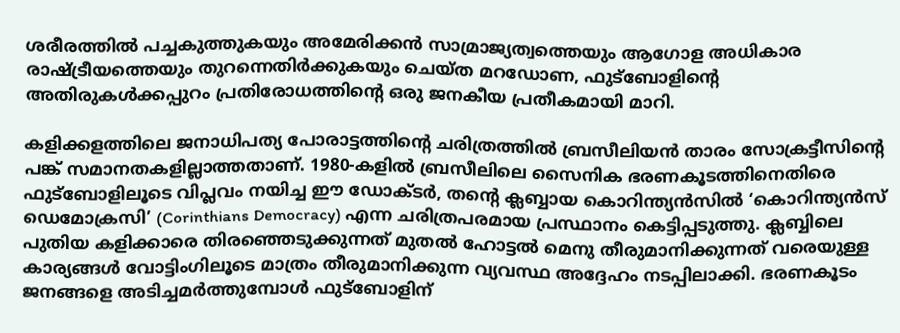ശരീരത്തിൽ പച്ചകുത്തുകയും അമേരിക്കൻ സാമ്രാജ്യത്വത്തെയും ആഗോള അധികാര രാഷ്ട്രീയത്തെയും തുറന്നെതിർക്കുകയും ചെയ്ത മറഡോണ, ഫുട്ബോളിന്റെ അതിരുകൾക്കപ്പുറം പ്രതിരോധത്തിന്റെ ഒരു ജനകീയ പ്രതീകമായി മാറി.

കളിക്കളത്തിലെ ജനാധിപത്യ പോരാട്ടത്തിന്റെ ചരിത്രത്തിൽ ബ്രസീലിയൻ താരം സോക്രട്ടീസിന്റെ പങ്ക് സമാനതകളില്ലാത്തതാണ്. 1980-കളിൽ ബ്രസീലിലെ സൈനിക ഭരണകൂടത്തിനെതിരെ ഫുട്ബോളിലൂടെ വിപ്ലവം നയിച്ച ഈ ഡോക്ടർ, തന്റെ ക്ലബ്ബായ കൊറിന്ത്യൻസിൽ ‘കൊറിന്ത്യൻസ് ഡെമോക്രസി’ (Corinthians Democracy) എന്ന ചരിത്രപരമായ പ്രസ്ഥാനം കെട്ടിപ്പടുത്തു. ക്ലബ്ബിലെ പുതിയ കളിക്കാരെ തിരഞ്ഞെടുക്കുന്നത് മുതൽ ഹോട്ടൽ മെനു തീരുമാനിക്കുന്നത് വരെയുള്ള കാര്യങ്ങൾ വോട്ടിംഗിലൂടെ മാത്രം തീരുമാനിക്കുന്ന വ്യവസ്ഥ അദ്ദേഹം നടപ്പിലാക്കി. ഭരണകൂടം ജനങ്ങളെ അടിച്ചമർത്തുമ്പോൾ ഫുട്ബോളിന്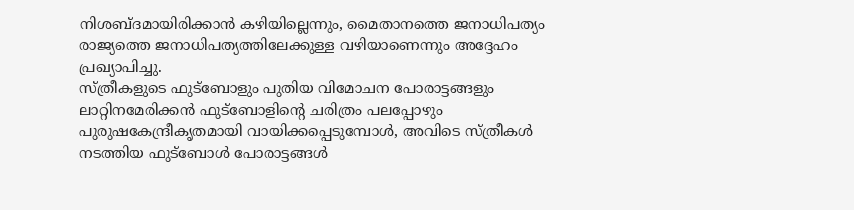നിശബ്ദമായിരിക്കാൻ കഴിയില്ലെന്നും, മൈതാനത്തെ ജനാധിപത്യം രാജ്യത്തെ ജനാധിപത്യത്തിലേക്കുള്ള വഴിയാണെന്നും അദ്ദേഹം പ്രഖ്യാപിച്ചു.
സ്ത്രീകളുടെ ഫുട്ബോളും പുതിയ വിമോചന പോരാട്ടങ്ങളും
ലാറ്റിനമേരിക്കൻ ഫുട്ബോളിന്റെ ചരിത്രം പലപ്പോഴും പുരുഷകേന്ദ്രീകൃതമായി വായിക്കപ്പെടുമ്പോൾ, അവിടെ സ്ത്രീകൾ നടത്തിയ ഫുട്ബോൾ പോരാട്ടങ്ങൾ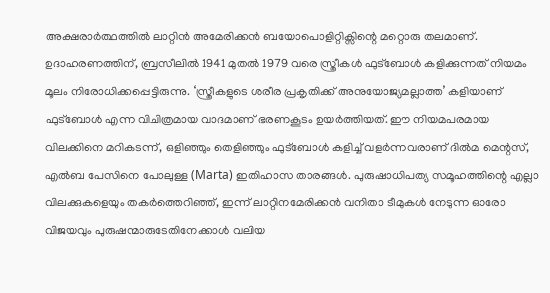അക്ഷരാർത്ഥത്തിൽ ലാറ്റിൻ അമേരിക്കൻ ബയോപൊളിറ്റിക്സിന്റെ മറ്റൊരു തലമാണ്. ഉദാഹരണത്തിന്, ബ്രസീലിൽ 1941 മുതൽ 1979 വരെ സ്ത്രീകൾ ഫുട്ബോൾ കളിക്കുന്നത് നിയമം മൂലം നിരോധിക്കപ്പെട്ടിരുന്നു. ‘സ്ത്രീകളുടെ ശരീര പ്രകൃതിക്ക് അനുയോജ്യമല്ലാത്ത’ കളിയാണ് ഫുട്ബോൾ എന്ന വിചിത്രമായ വാദമാണ് ഭരണകൂടം ഉയർത്തിയത്. ഈ നിയമപരമായ വിലക്കിനെ മറികടന്ന്, ഒളിഞ്ഞും തെളിഞ്ഞും ഫുട്ബോൾ കളിച്ച് വളർന്നവരാണ് ദിൽമ മെന്റസ്, എൽബ പേസിനെ പോലുള്ള (Marta) ഇതിഹാസ താരങ്ങൾ. പുരുഷാധിപത്യ സമൂഹത്തിന്റെ എല്ലാ വിലക്കുകളെയും തകർത്തെറിഞ്ഞ്, ഇന്ന് ലാറ്റിനമേരിക്കൻ വനിതാ ടീമുകൾ നേടുന്ന ഓരോ വിജയവും പുരുഷന്മാരുടേതിനേക്കാൾ വലിയ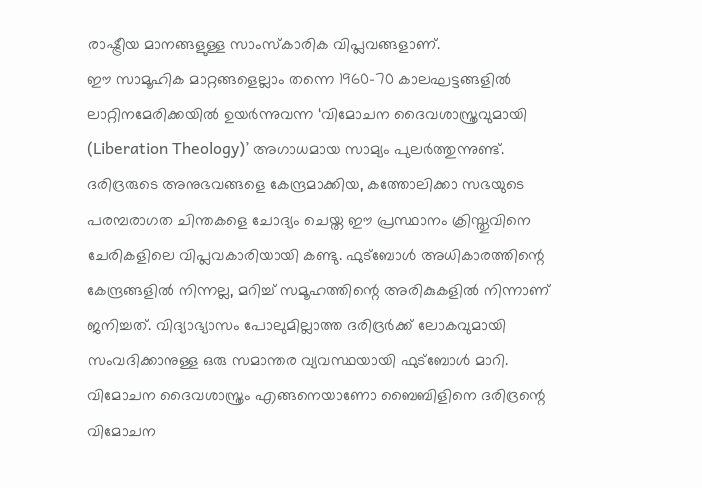രാഷ്ട്രീയ മാനങ്ങളുള്ള സാംസ്കാരിക വിപ്ലവങ്ങളാണ്.
ഈ സാമൂഹിക മാറ്റങ്ങളെല്ലാം തന്നെ 1960-70 കാലഘട്ടങ്ങളിൽ ലാറ്റിനമേരിക്കയിൽ ഉയർന്നുവന്ന ‘വിമോചന ദൈവശാസ്ത്രവുമായി (Liberation Theology)’ അഗാധമായ സാമ്യം പുലർത്തുന്നുണ്ട്. ദരിദ്രരുടെ അനുഭവങ്ങളെ കേന്ദ്രമാക്കിയ, കത്തോലിക്കാ സഭയുടെ പരമ്പരാഗത ചിന്തകളെ ചോദ്യം ചെയ്ത ഈ പ്രസ്ഥാനം ക്രിസ്തുവിനെ ചേരികളിലെ വിപ്ലവകാരിയായി കണ്ടു. ഫുട്ബോൾ അധികാരത്തിന്റെ കേന്ദ്രങ്ങളിൽ നിന്നല്ല, മറിച്ച് സമൂഹത്തിന്റെ അരികുകളിൽ നിന്നാണ് ജനിച്ചത്. വിദ്യാഭ്യാസം പോലുമില്ലാത്ത ദരിദ്രർക്ക് ലോകവുമായി സംവദിക്കാനുള്ള ഒരു സമാന്തര വ്യവസ്ഥയായി ഫുട്ബോൾ മാറി. വിമോചന ദൈവശാസ്ത്രം എങ്ങനെയാണോ ബൈബിളിനെ ദരിദ്രന്റെ വിമോചന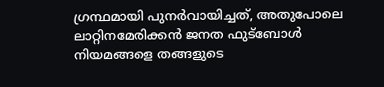ഗ്രന്ഥമായി പുനർവായിച്ചത്, അതുപോലെ ലാറ്റിനമേരിക്കൻ ജനത ഫുട്ബോൾ നിയമങ്ങളെ തങ്ങളുടെ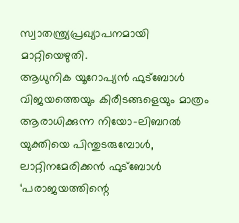സ്വാതന്ത്ര്യപ്രഖ്യാപനമായി മാറ്റിയെഴുതി.
ആധുനിക യൂറോപ്യൻ ഫുട്ബോൾ വിജയത്തെയും കിരീടങ്ങളെയും മാത്രം ആരാധിക്കുന്ന നിയോ-ലിബറൽ യുക്തിയെ പിന്തുടരുമ്പോൾ, ലാറ്റിനമേരിക്കൻ ഫുട്ബോൾ ‘പരാജയത്തിന്റെ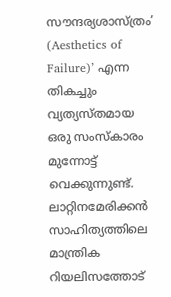സൗന്ദര്യശാസ്ത്രം’ (Aesthetics of Failure)’ എന്ന തികച്ചും വ്യത്യസ്തമായ ഒരു സംസ്കാരം മുന്നോട്ട് വെക്കുന്നുണ്ട്. ലാറ്റിനമേരിക്കൻ സാഹിത്യത്തിലെ മാന്ത്രിക റിയലിസത്തോട്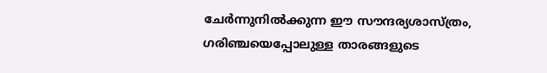ചേർന്നുനിൽക്കുന്ന ഈ സൗന്ദര്യശാസ്ത്രം, ഗരിഞ്ചയെപ്പോലുള്ള താരങ്ങളുടെ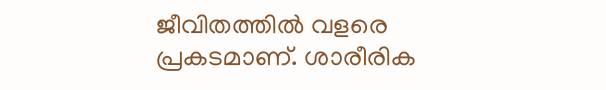ജീവിതത്തിൽ വളരെ പ്രകടമാണ്. ശാരീരിക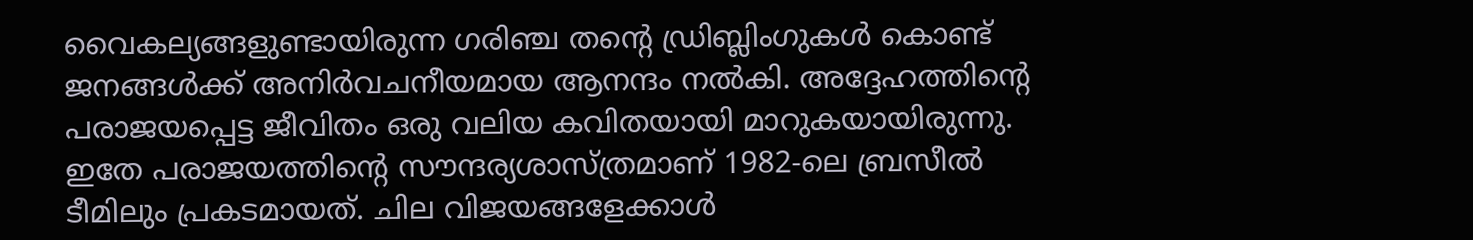വൈകല്യങ്ങളുണ്ടായിരുന്ന ഗരിഞ്ച തന്റെ ഡ്രിബ്ലിംഗുകൾ കൊണ്ട് ജനങ്ങൾക്ക് അനിർവചനീയമായ ആനന്ദം നൽകി. അദ്ദേഹത്തിന്റെ പരാജയപ്പെട്ട ജീവിതം ഒരു വലിയ കവിതയായി മാറുകയായിരുന്നു. ഇതേ പരാജയത്തിന്റെ സൗന്ദര്യശാസ്ത്രമാണ് 1982-ലെ ബ്രസീൽ ടീമിലും പ്രകടമായത്. ചില വിജയങ്ങളേക്കാൾ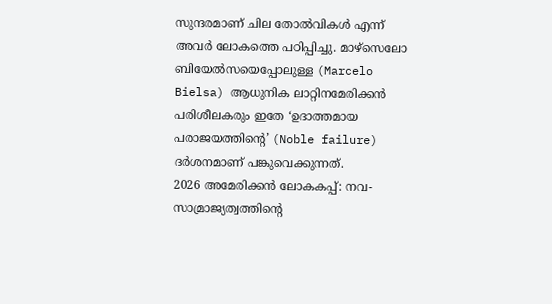സുന്ദരമാണ് ചില തോൽവികൾ എന്ന് അവർ ലോകത്തെ പഠിപ്പിച്ചു. മാഴ്സെലോ ബിയേൽസയെപ്പോലുള്ള (Marcelo Bielsa) ആധുനിക ലാറ്റിനമേരിക്കൻ പരിശീലകരും ഇതേ ‘ഉദാത്തമായ പരാജയത്തിന്റെ’ (Noble failure) ദർശനമാണ് പങ്കുവെക്കുന്നത്.
2026 അമേരിക്കൻ ലോകകപ്പ്: നവ-സാമ്രാജ്യത്വത്തിന്റെ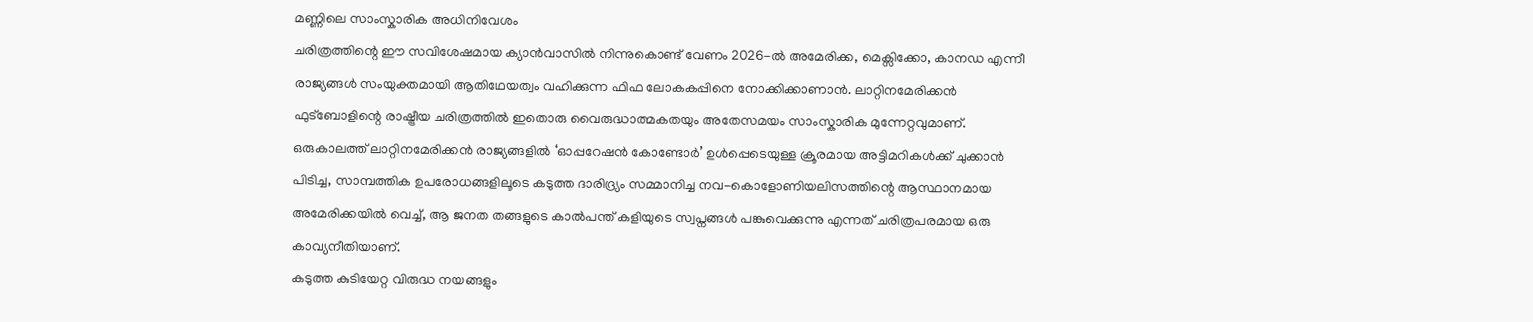മണ്ണിലെ സാംസ്കാരിക അധിനിവേശം
ചരിത്രത്തിന്റെ ഈ സവിശേഷമായ ക്യാൻവാസിൽ നിന്നുകൊണ്ട് വേണം 2026-ൽ അമേരിക്ക, മെക്സിക്കോ, കാനഡ എന്നീ രാജ്യങ്ങൾ സംയുക്തമായി ആതിഥേയത്വം വഹിക്കുന്ന ഫിഫ ലോകകപ്പിനെ നോക്കിക്കാണാൻ. ലാറ്റിനമേരിക്കൻ ഫുട്ബോളിന്റെ രാഷ്ട്രീയ ചരിത്രത്തിൽ ഇതൊരു വൈരുദ്ധാത്മകതയും അതേസമയം സാംസ്കാരിക മുന്നേറ്റവുമാണ്. ഒരുകാലത്ത് ലാറ്റിനമേരിക്കൻ രാജ്യങ്ങളിൽ ‘ഓപ്പറേഷൻ കോണ്ടോർ’ ഉൾപ്പെടെയുള്ള ക്രൂരമായ അട്ടിമറികൾക്ക് ചുക്കാൻ പിടിച്ച, സാമ്പത്തിക ഉപരോധങ്ങളിലൂടെ കടുത്ത ദാരിദ്ര്യം സമ്മാനിച്ച നവ-കൊളോണിയലിസത്തിന്റെ ആസ്ഥാനമായ അമേരിക്കയിൽ വെച്ച്, ആ ജനത തങ്ങളുടെ കാൽപന്ത് കളിയുടെ സ്വപ്നങ്ങൾ പങ്കുവെക്കുന്നു എന്നത് ചരിത്രപരമായ ഒരു കാവ്യനീതിയാണ്.
കടുത്ത കുടിയേറ്റ വിരുദ്ധ നയങ്ങളും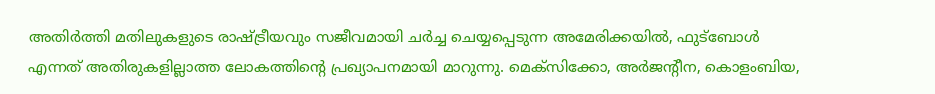അതിർത്തി മതിലുകളുടെ രാഷ്ട്രീയവും സജീവമായി ചർച്ച ചെയ്യപ്പെടുന്ന അമേരിക്കയിൽ, ഫുട്ബോൾ എന്നത് അതിരുകളില്ലാത്ത ലോകത്തിന്റെ പ്രഖ്യാപനമായി മാറുന്നു. മെക്സിക്കോ, അർജന്റീന, കൊളംബിയ,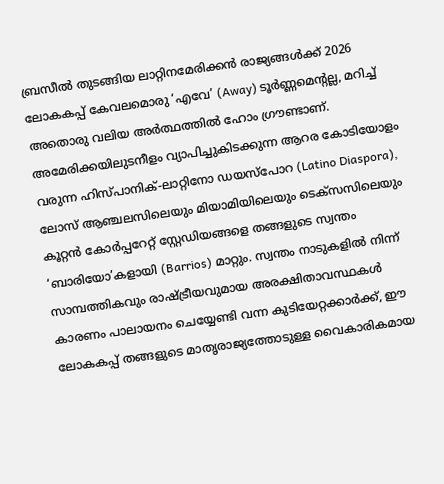ബ്രസീൽ തുടങ്ങിയ ലാറ്റിനമേരിക്കൻ രാജ്യങ്ങൾക്ക് 2026 ലോകകപ്പ് കേവലമൊരു ‘എവേ’ (Away) ടൂർണ്ണമെന്റല്ല, മറിച്ച് അതൊരു വലിയ അർത്ഥത്തിൽ ഹോം ഗ്രൗണ്ടാണ്. അമേരിക്കയിലുടനീളം വ്യാപിച്ചുകിടക്കുന്ന ആറര കോടിയോളം വരുന്ന ഹിസ്പാനിക്-ലാറ്റിനോ ഡയസ്പോറ (Latino Diaspora), ലോസ് ആഞ്ചലസിലെയും മിയാമിയിലെയും ടെക്സസിലെയും കൂറ്റൻ കോർപ്പറേറ്റ് സ്റ്റേഡിയങ്ങളെ തങ്ങളുടെ സ്വന്തം ‘ബാരിയോ’കളായി (Barrios) മാറ്റും. സ്വന്തം നാടുകളിൽ നിന്ന് സാമ്പത്തികവും രാഷ്ട്രീയവുമായ അരക്ഷിതാവസ്ഥകൾ കാരണം പാലായനം ചെയ്യേണ്ടി വന്ന കുടിയേറ്റക്കാർക്ക്, ഈ ലോകകപ്പ് തങ്ങളുടെ മാതൃരാജ്യത്തോടുള്ള വൈകാരികമായ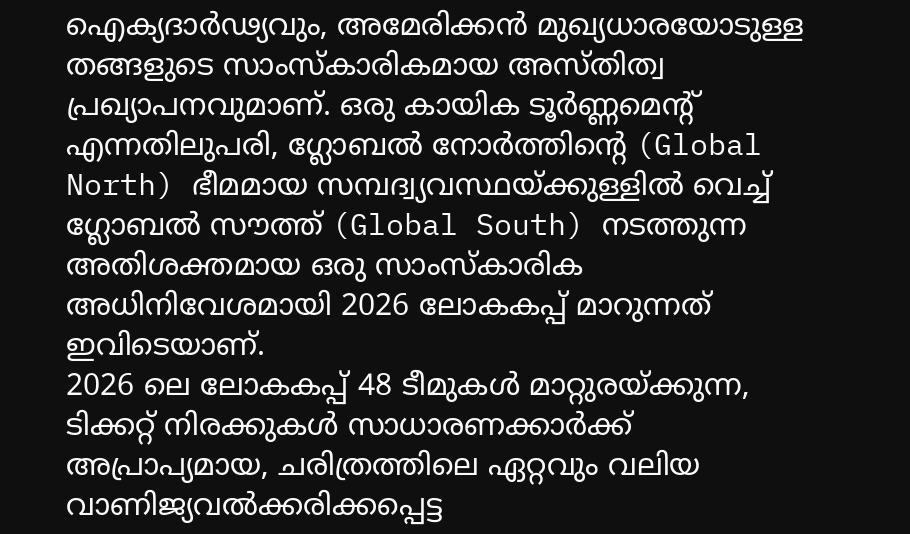ഐക്യദാർഢ്യവും, അമേരിക്കൻ മുഖ്യധാരയോടുള്ള തങ്ങളുടെ സാംസ്കാരികമായ അസ്തിത്വ പ്രഖ്യാപനവുമാണ്. ഒരു കായിക ടൂർണ്ണമെന്റ് എന്നതിലുപരി, ഗ്ലോബൽ നോർത്തിന്റെ (Global North) ഭീമമായ സമ്പദ്വ്യവസ്ഥയ്ക്കുള്ളിൽ വെച്ച് ഗ്ലോബൽ സൗത്ത് (Global South) നടത്തുന്ന അതിശക്തമായ ഒരു സാംസ്കാരിക അധിനിവേശമായി 2026 ലോകകപ്പ് മാറുന്നത് ഇവിടെയാണ്.
2026 ലെ ലോകകപ്പ് 48 ടീമുകൾ മാറ്റുരയ്ക്കുന്ന, ടിക്കറ്റ് നിരക്കുകൾ സാധാരണക്കാർക്ക് അപ്രാപ്യമായ, ചരിത്രത്തിലെ ഏറ്റവും വലിയ വാണിജ്യവൽക്കരിക്കപ്പെട്ട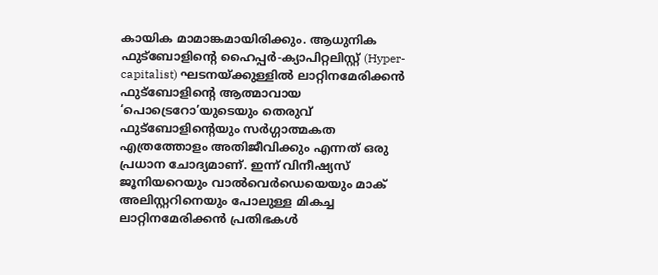കായിക മാമാങ്കമായിരിക്കും. ആധുനിക ഫുട്ബോളിന്റെ ഹൈപ്പർ-ക്യാപിറ്റലിസ്റ്റ് (Hyper-capitalist) ഘടനയ്ക്കുള്ളിൽ ലാറ്റിനമേരിക്കൻ ഫുട്ബോളിന്റെ ആത്മാവായ ‘പൊട്രെറോ’യുടെയും തെരുവ് ഫുട്ബോളിന്റെയും സർഗ്ഗാത്മകത എത്രത്തോളം അതിജീവിക്കും എന്നത് ഒരു പ്രധാന ചോദ്യമാണ്. ഇന്ന് വിനീഷ്യസ് ജൂനിയറെയും വാൽവെർഡെയെയും മാക് അലിസ്റ്ററിനെയും പോലുള്ള മികച്ച ലാറ്റിനമേരിക്കൻ പ്രതിഭകൾ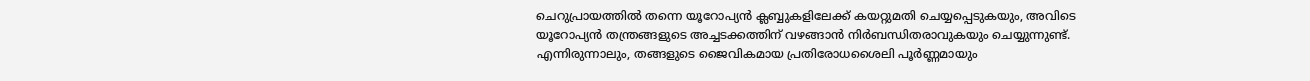ചെറുപ്രായത്തിൽ തന്നെ യൂറോപ്യൻ ക്ലബ്ബുകളിലേക്ക് കയറ്റുമതി ചെയ്യപ്പെടുകയും, അവിടെ യൂറോപ്യൻ തന്ത്രങ്ങളുടെ അച്ചടക്കത്തിന് വഴങ്ങാൻ നിർബന്ധിതരാവുകയും ചെയ്യുന്നുണ്ട്. എന്നിരുന്നാലും, തങ്ങളുടെ ജൈവികമായ പ്രതിരോധശൈലി പൂർണ്ണമായും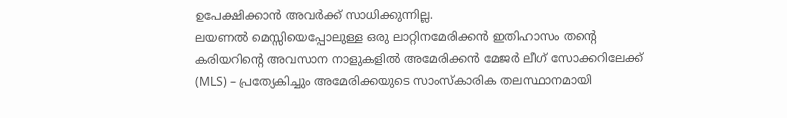ഉപേക്ഷിക്കാൻ അവർക്ക് സാധിക്കുന്നില്ല.
ലയണൽ മെസ്സിയെപ്പോലുള്ള ഒരു ലാറ്റിനമേരിക്കൻ ഇതിഹാസം തന്റെ കരിയറിന്റെ അവസാന നാളുകളിൽ അമേരിക്കൻ മേജർ ലീഗ് സോക്കറിലേക്ക് (MLS) – പ്രത്യേകിച്ചും അമേരിക്കയുടെ സാംസ്കാരിക തലസ്ഥാനമായി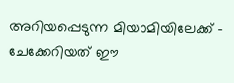അറിയപ്പെടുന്ന മിയാമിയിലേക്ക് – ചേക്കേറിയത് ഈ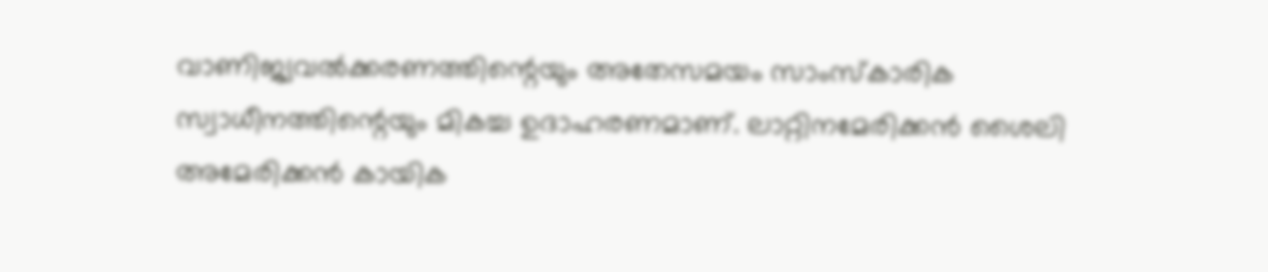വാണിജ്യവൽക്കരണത്തിന്റെയും അതേസമയം സാംസ്കാരിക സ്വാധീനത്തിന്റെയും മികച്ച ഉദാഹരണമാണ്. ലാറ്റിനമേരിക്കൻ ശൈലി അമേരിക്കൻ കായിക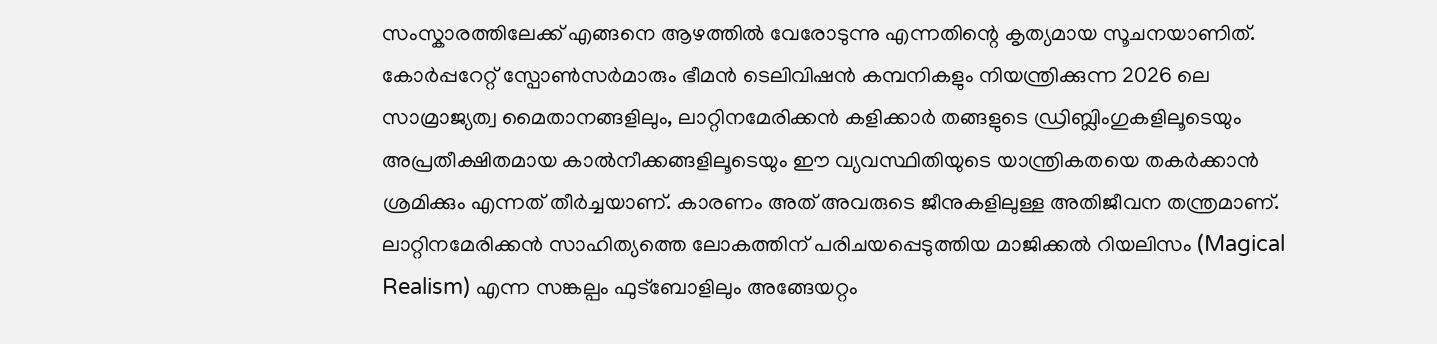സംസ്കാരത്തിലേക്ക് എങ്ങനെ ആഴത്തിൽ വേരോടുന്നു എന്നതിന്റെ കൃത്യമായ സൂചനയാണിത്. കോർപ്പറേറ്റ് സ്പോൺസർമാരും ഭീമൻ ടെലിവിഷൻ കമ്പനികളും നിയന്ത്രിക്കുന്ന 2026 ലെ സാമ്രാജ്യത്വ മൈതാനങ്ങളിലും, ലാറ്റിനമേരിക്കൻ കളിക്കാർ തങ്ങളുടെ ഡ്രിബ്ലിംഗുകളിലൂടെയും അപ്രതീക്ഷിതമായ കാൽനീക്കങ്ങളിലൂടെയും ഈ വ്യവസ്ഥിതിയുടെ യാന്ത്രികതയെ തകർക്കാൻ ശ്രമിക്കും എന്നത് തീർച്ചയാണ്. കാരണം അത് അവരുടെ ജീനുകളിലുള്ള അതിജീവന തന്ത്രമാണ്.
ലാറ്റിനമേരിക്കൻ സാഹിത്യത്തെ ലോകത്തിന് പരിചയപ്പെടുത്തിയ മാജിക്കൽ റിയലിസം (Magical Realism) എന്ന സങ്കല്പം ഫുട്ബോളിലും അങ്ങേയറ്റം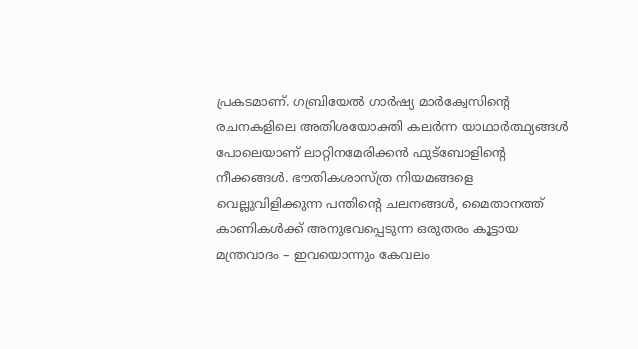പ്രകടമാണ്. ഗബ്രിയേൽ ഗാർഷ്യ മാർക്വേസിന്റെ രചനകളിലെ അതിശയോക്തി കലർന്ന യാഥാർത്ഥ്യങ്ങൾ പോലെയാണ് ലാറ്റിനമേരിക്കൻ ഫുട്ബോളിന്റെ നീക്കങ്ങൾ. ഭൗതികശാസ്ത്ര നിയമങ്ങളെ വെല്ലുവിളിക്കുന്ന പന്തിന്റെ ചലനങ്ങൾ, മൈതാനത്ത് കാണികൾക്ക് അനുഭവപ്പെടുന്ന ഒരുതരം കൂട്ടായ മന്ത്രവാദം – ഇവയൊന്നും കേവലം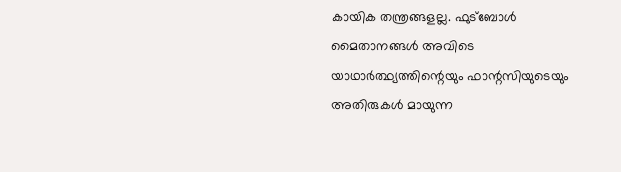കായിക തന്ത്രങ്ങളല്ല. ഫുട്ബോൾ മൈതാനങ്ങൾ അവിടെ യാഥാർത്ഥ്യത്തിന്റെയും ഫാന്റസിയുടെയും അതിരുകൾ മായുന്ന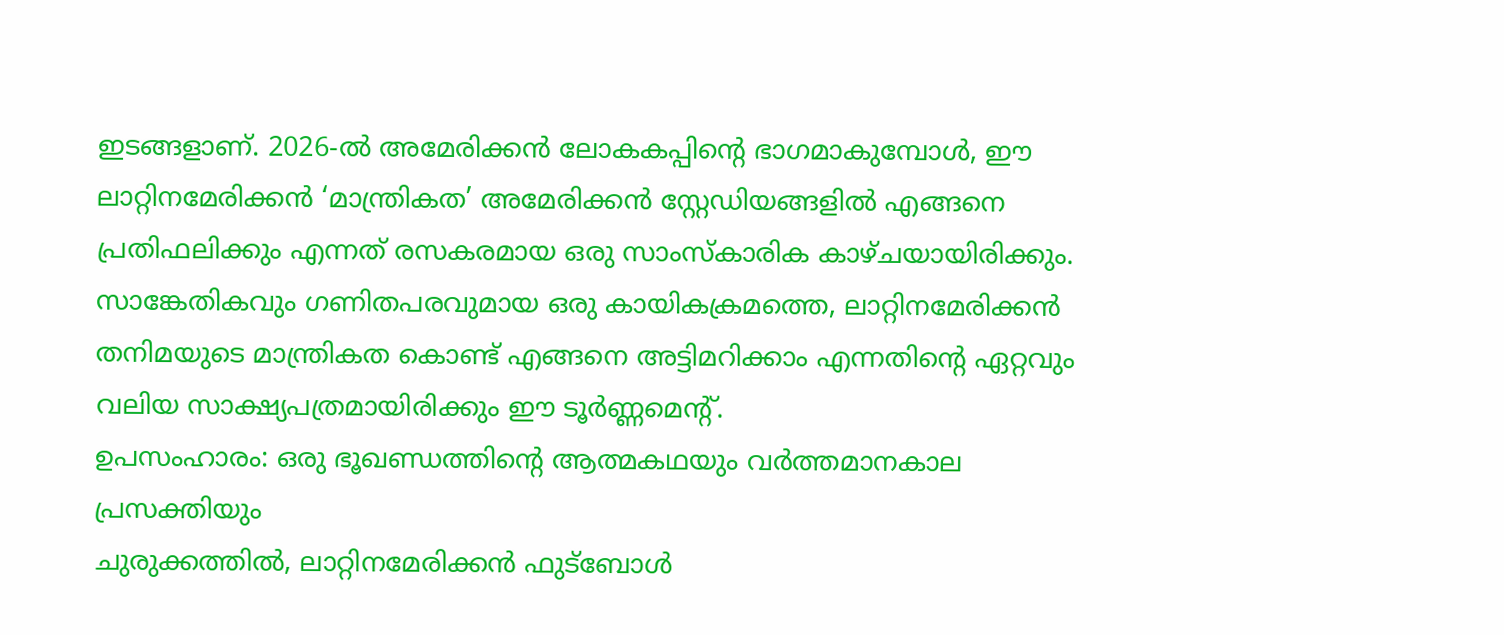ഇടങ്ങളാണ്. 2026-ൽ അമേരിക്കൻ ലോകകപ്പിന്റെ ഭാഗമാകുമ്പോൾ, ഈ ലാറ്റിനമേരിക്കൻ ‘മാന്ത്രികത’ അമേരിക്കൻ സ്റ്റേഡിയങ്ങളിൽ എങ്ങനെ പ്രതിഫലിക്കും എന്നത് രസകരമായ ഒരു സാംസ്കാരിക കാഴ്ചയായിരിക്കും. സാങ്കേതികവും ഗണിതപരവുമായ ഒരു കായികക്രമത്തെ, ലാറ്റിനമേരിക്കൻ തനിമയുടെ മാന്ത്രികത കൊണ്ട് എങ്ങനെ അട്ടിമറിക്കാം എന്നതിന്റെ ഏറ്റവും വലിയ സാക്ഷ്യപത്രമായിരിക്കും ഈ ടൂർണ്ണമെന്റ്.
ഉപസംഹാരം: ഒരു ഭൂഖണ്ഡത്തിന്റെ ആത്മകഥയും വർത്തമാനകാല പ്രസക്തിയും
ചുരുക്കത്തിൽ, ലാറ്റിനമേരിക്കൻ ഫുട്ബോൾ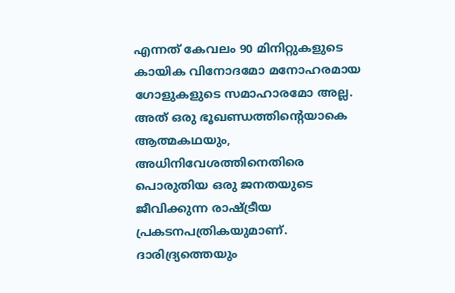എന്നത് കേവലം 90 മിനിറ്റുകളുടെ കായിക വിനോദമോ മനോഹരമായ ഗോളുകളുടെ സമാഹാരമോ അല്ല. അത് ഒരു ഭൂഖണ്ഡത്തിന്റെയാകെ ആത്മകഥയും, അധിനിവേശത്തിനെതിരെ പൊരുതിയ ഒരു ജനതയുടെ ജീവിക്കുന്ന രാഷ്ട്രീയ പ്രകടനപത്രികയുമാണ്. ദാരിദ്ര്യത്തെയും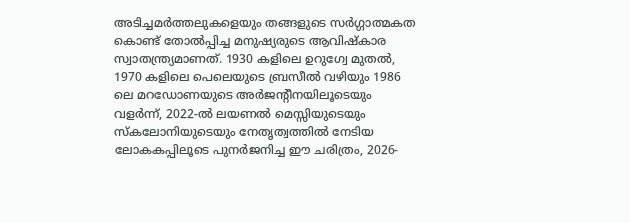അടിച്ചമർത്തലുകളെയും തങ്ങളുടെ സർഗ്ഗാത്മകത കൊണ്ട് തോൽപ്പിച്ച മനുഷ്യരുടെ ആവിഷ്കാര സ്വാതന്ത്ര്യമാണത്. 1930 കളിലെ ഉറുഗ്വേ മുതൽ, 1970 കളിലെ പെലെയുടെ ബ്രസീൽ വഴിയും 1986 ലെ മറഡോണയുടെ അർജന്റീനയിലൂടെയും വളർന്ന്, 2022-ൽ ലയണൽ മെസ്സിയുടെയും സ്കലോനിയുടെയും നേതൃത്വത്തിൽ നേടിയ ലോകകപ്പിലൂടെ പുനർജനിച്ച ഈ ചരിത്രം, 2026-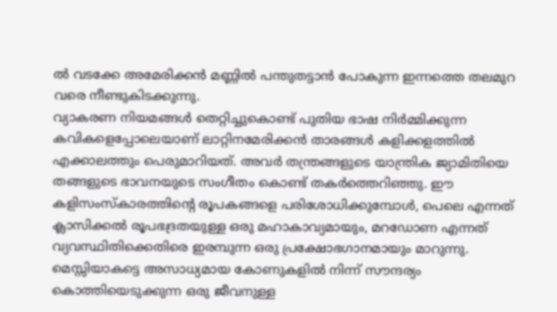ൽ വടക്കേ അമേരിക്കൻ മണ്ണിൽ പന്തുതട്ടാൻ പോകുന്ന ഇന്നത്തെ തലമുറ വരെ നീണ്ടുകിടക്കുന്നു.
വ്യാകരണ നിയമങ്ങൾ തെറ്റിച്ചുകൊണ്ട് പുതിയ ഭാഷ നിർമ്മിക്കുന്ന കവികളെപ്പോലെയാണ് ലാറ്റിനമേരിക്കൻ താരങ്ങൾ കളിക്കളത്തിൽ എക്കാലത്തും പെരുമാറിയത്. അവർ തന്ത്രങ്ങളുടെ യാന്ത്രിക ജ്യാമിതിയെ തങ്ങളുടെ ഭാവനയുടെ സംഗീതം കൊണ്ട് തകർത്തെറിഞ്ഞു. ഈ കളിസംസ്കാരത്തിന്റെ രൂപകങ്ങളെ പരിശോധിക്കുമ്പോൾ, പെലെ എന്നത് ക്ലാസിക്കൽ രൂപഭദ്രതയുള്ള ഒരു മഹാകാവ്യമായും, മറഡോണ എന്നത് വ്യവസ്ഥിതിക്കെതിരെ ഇരമ്പുന്ന ഒരു പ്രക്ഷോഭഗാനമായും മാറുന്നു. മെസ്സിയാകട്ടെ അസാധ്യമായ കോണുകളിൽ നിന്ന് സൗന്ദര്യം കൊത്തിയെടുക്കുന്ന ഒരു ജീവനുള്ള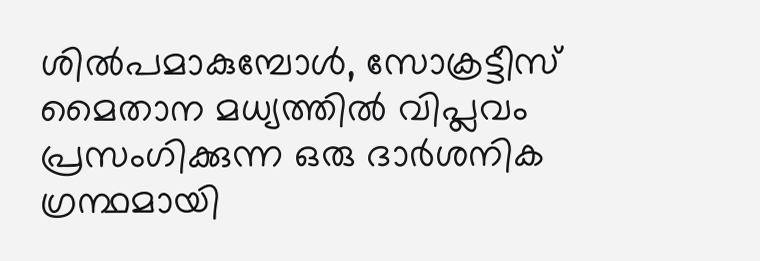ശിൽപമാകുമ്പോൾ, സോക്രട്ടീസ് മൈതാന മധ്യത്തിൽ വിപ്ലവം പ്രസംഗിക്കുന്ന ഒരു ദാർശനിക ഗ്രന്ഥമായി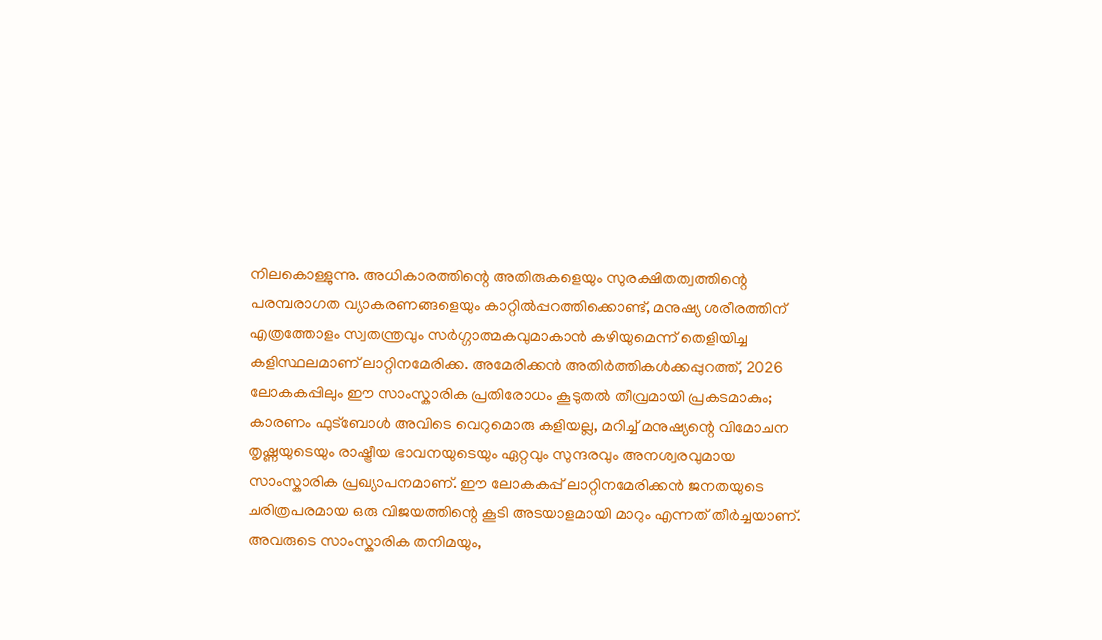നിലകൊള്ളുന്നു. അധികാരത്തിന്റെ അതിരുകളെയും സുരക്ഷിതത്വത്തിന്റെ പരമ്പരാഗത വ്യാകരണങ്ങളെയും കാറ്റിൽപ്പറത്തിക്കൊണ്ട്, മനുഷ്യ ശരീരത്തിന് എത്രത്തോളം സ്വതന്ത്രവും സർഗ്ഗാത്മകവുമാകാൻ കഴിയുമെന്ന് തെളിയിച്ച കളിസ്ഥലമാണ് ലാറ്റിനമേരിക്ക. അമേരിക്കൻ അതിർത്തികൾക്കപ്പുറത്ത്, 2026 ലോകകപ്പിലും ഈ സാംസ്കാരിക പ്രതിരോധം കൂടുതൽ തീവ്രമായി പ്രകടമാകും; കാരണം ഫുട്ബോൾ അവിടെ വെറുമൊരു കളിയല്ല, മറിച്ച് മനുഷ്യന്റെ വിമോചന തൃഷ്ണയുടെയും രാഷ്ട്രീയ ഭാവനയുടെയും ഏറ്റവും സുന്ദരവും അനശ്വരവുമായ സാംസ്കാരിക പ്രഖ്യാപനമാണ്. ഈ ലോകകപ്പ് ലാറ്റിനമേരിക്കൻ ജനതയുടെ ചരിത്രപരമായ ഒരു വിജയത്തിന്റെ കൂടി അടയാളമായി മാറും എന്നത് തീർച്ചയാണ്. അവരുടെ സാംസ്കാരിക തനിമയും,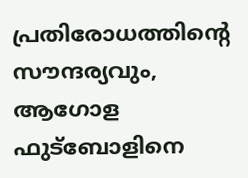പ്രതിരോധത്തിന്റെ സൗന്ദര്യവും, ആഗോള ഫുട്ബോളിനെ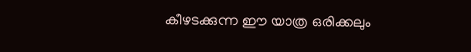കീഴടക്കുന്ന ഈ യാത്ര ഒരിക്കലും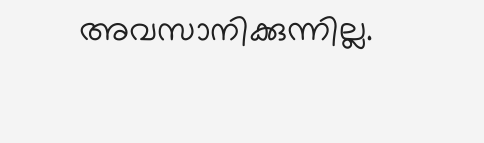അവസാനിക്കുന്നില്ല.